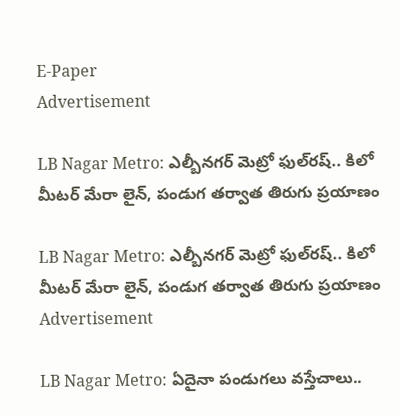E-Paper
Advertisement

LB Nagar Metro: ఎల్బీనగర్‌ మెట్రో ఫుల్‌రష్‌.. కిలో మీటర్‌ మేరా లైన్‌, పండుగ తర్వాత తిరుగు ప్రయాణం

LB Nagar Metro: ఎల్బీనగర్‌ మెట్రో ఫుల్‌రష్‌.. కిలో మీటర్‌ మేరా లైన్‌, పండుగ తర్వాత తిరుగు ప్రయాణం
Advertisement

LB Nagar Metro: ఏదైనా పండుగలు వస్తేచాలు..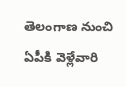తెలంగాణ నుంచి ఏపీకి వెళ్లేవారి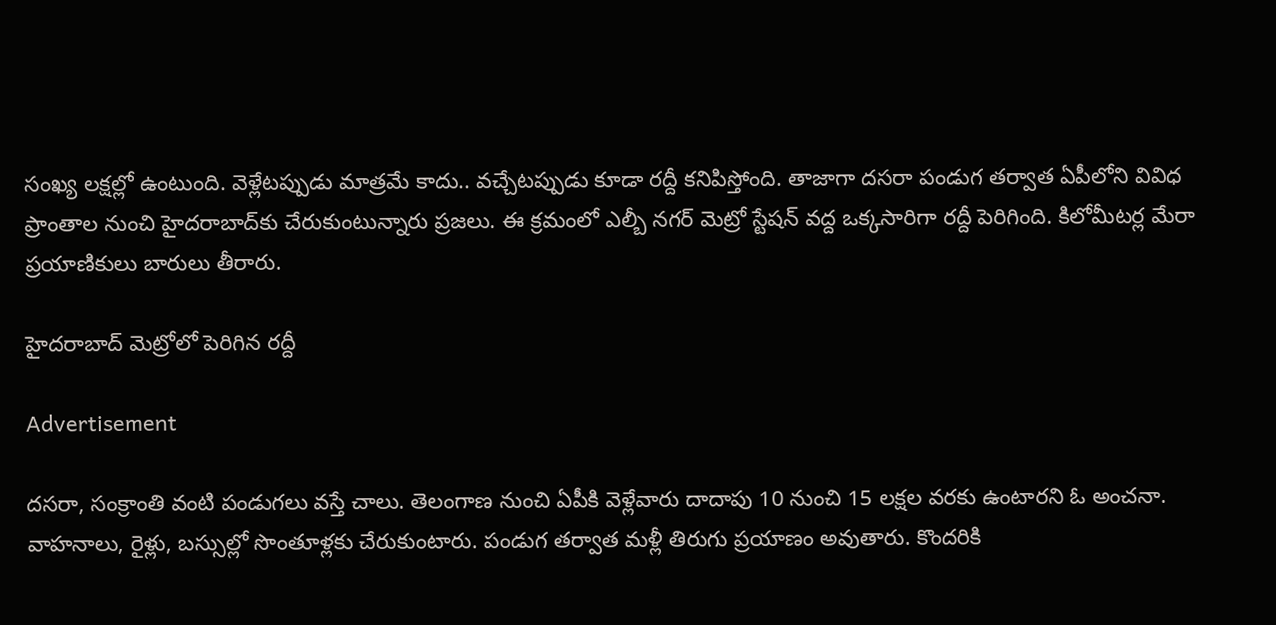సంఖ్య లక్షల్లో ఉంటుంది. వెళ్లేటప్పుడు మాత్రమే కాదు.. వచ్చేటప్పుడు కూడా రద్దీ కనిపిస్తోంది. తాజాగా దసరా పండుగ తర్వాత ఏపీలోని వివిధ ప్రాంతాల నుంచి హైదరాబాద్‌కు చేరుకుంటున్నారు ప్రజలు. ఈ క్రమంలో ఎల్బీ నగర్ మెట్రో స్టేషన్ వద్ద ఒక్కసారిగా రద్దీ పెరిగింది. కిలోమీటర్ల మేరా ప్రయాణికులు బారులు తీరారు.

హైదరాబాద్ మెట్రోలో పెరిగిన రద్దీ

Advertisement

దసరా, సంక్రాంతి వంటి పండుగలు వస్తే చాలు. తెలంగాణ నుంచి ఏపీకి వెళ్లేవారు దాదాపు 10 నుంచి 15 లక్షల వరకు ఉంటారని ఓ అంచనా. వాహనాలు, రైళ్లు, బస్సుల్లో సొంతూళ్లకు చేరుకుంటారు. పండుగ తర్వాత మళ్లీ తిరుగు ప్రయాణం అవుతారు. కొందరికి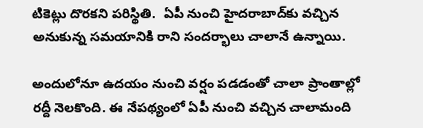టికెట్లు దొరకని పరిస్థితి.  ఏపీ నుంచి హైదరాబాద్‌కు వచ్చిన అనుకున్న సమయానికి రాని సందర్భాలు చాలానే ఉన్నాయి.

అందులోనూ ఉదయం నుంచి వర్షం పడడంతో చాలా ప్రాంతాల్లో రద్దీ నెలకొంది. ఈ నేపథ్యంలో ఏపీ నుంచి వచ్చిన చాలామంది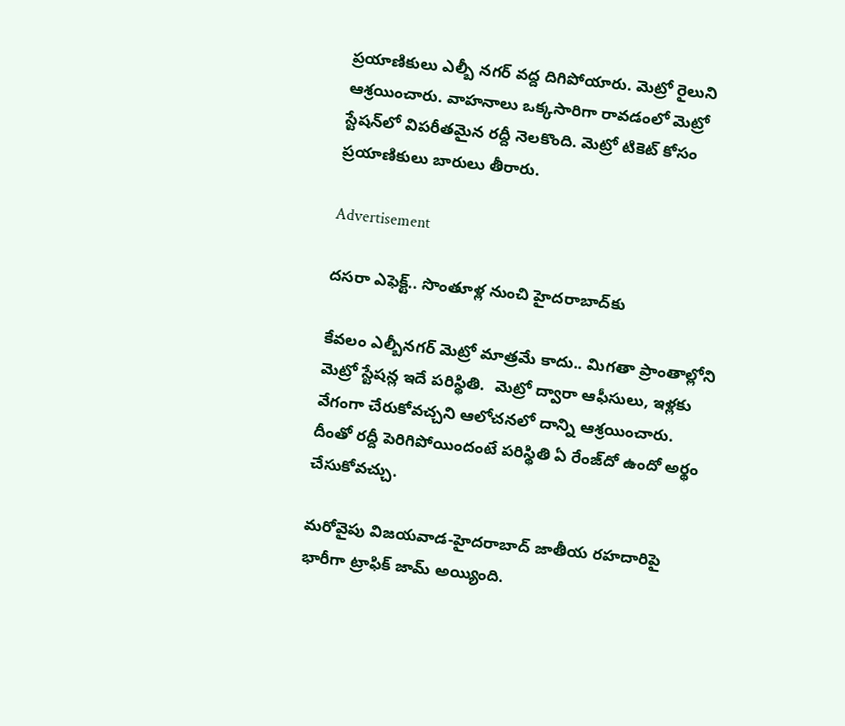ప్రయాణికులు ఎల్బీ నగర్ వద్ద దిగిపోయారు. మెట్రో రైలుని ఆశ్రయించారు. వాహనాలు ఒక్కసారిగా రావడంలో మెట్రో స్టేషన్‌లో విపరీతమైన రద్దీ నెలకొంది. మెట్రో టికెట్ కోసం ప్రయాణికులు బారులు తీరారు.

Advertisement

దసరా ఎఫెక్ట్.. సొంతూళ్ల నుంచి హైదరాబాద్‌కు

కేవలం ఎల్బీనగర్ మెట్రో మాత్రమే కాదు.. మిగతా ప్రాంతాల్లోని మెట్రో స్టేషన్ల ఇదే పరిస్థితి.  మెట్రో ద్వారా ఆఫీసులు, ఇళ్లకు వేగంగా చేరుకోవచ్చని ఆలోచనలో దాన్ని ఆశ్రయించారు. దీంతో రద్దీ పెరిగిపోయిందంటే పరిస్థితి ఏ రేంజ్‌దో ఉందో అర్థం చేసుకోవచ్చు.

మరోవైపు విజయవాడ-హైదరాబాద్‌ జాతీయ రహదారిపై భారీగా ట్రాఫిక్‌ జామ్‌ అయ్యింది.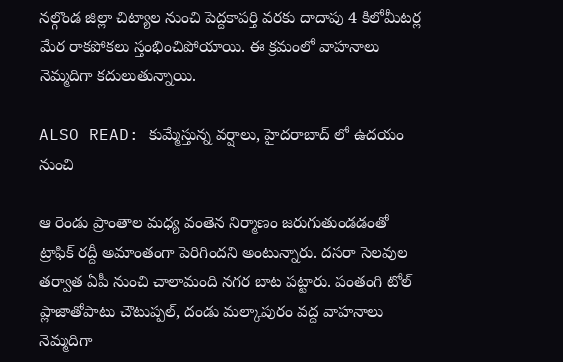నల్గొండ జిల్లా చిట్యాల నుంచి పెద్దకాపర్తి వరకు దాదాపు 4 కిలోమీటర్ల మేర రాకపోకలు స్తంభించిపోయాయి. ఈ క్రమంలో వాహనాలు నెమ్మదిగా కదులుతున్నాయి.

ALSO READ: కుమ్మేస్తున్న వర్షాలు, హైదరాబాద్ లో ఉదయం నుంచి

ఆ రెండు ప్రాంతాల మధ్య వంతెన నిర్మాణం జరుగుతుండడంతో ట్రాఫిక్ రద్దీ అమాంతంగా పెరిగిందని అంటున్నారు. దసరా సెలవుల తర్వాత ఏపీ నుంచి చాలామంది నగర బాట పట్టారు. పంతంగి టోల్ ప్లాజాతోపాటు చౌటుప్పల్, దండు మల్కాపురం వద్ద వాహనాలు నెమ్మదిగా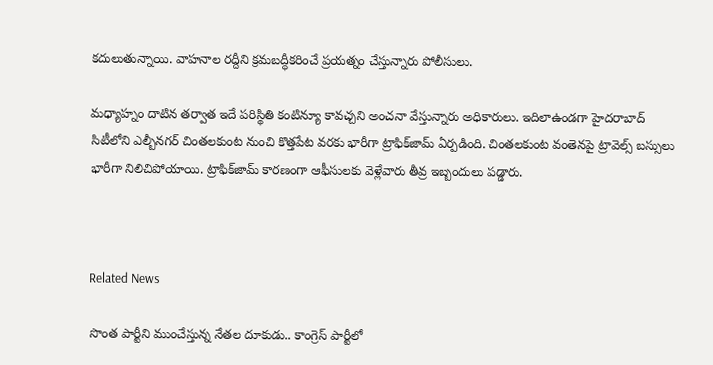కదులుతున్నాయి. వాహనాల రద్దీని క్రమబద్ధీకరించే ప్రయత్నం చేస్తున్నారు పోలీసులు.

మధ్యాహ్నం దాటిన తర్వాత ఇదే పరిస్థితి కంటిన్యూ కావచ్చని అంచనా వేస్తున్నారు అధికారులు. ఇదిలాఉండగా హైదరాబాద్‌ సిటీలోని ఎల్బీనగర్‌ చింతలకుంట నుంచి కొత్తపేట వరకు భారీగా ట్రాఫిక్‌జామ్‌ ఏర్పడింది. చింతలకుంట వంతెనపై ట్రావెల్స్‌ బస్సులు భారీగా నిలిచిపోయాయి. ట్రాఫిక్‌జామ్‌ కారణంగా ఆఫీసులకు వెళ్లేవారు తీవ్ర ఇబ్బందులు పడ్డారు.



Related News

సొంత పార్టీని ముంచేస్తున్న నేతల దూకుడు.. కాంగ్రెస్‌ పార్టీలో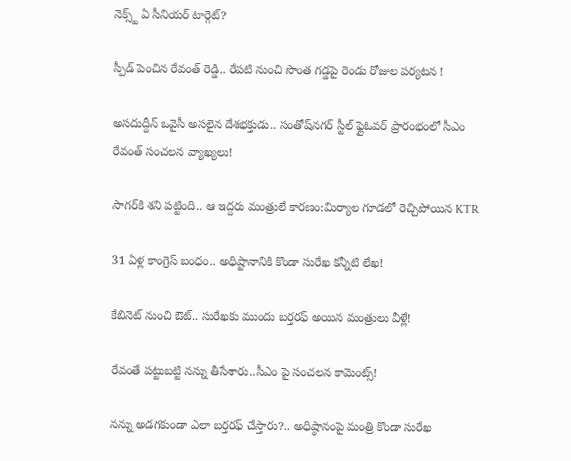నెక్స్ట్ ఏ సీనియర్ టార్గెట్?

స్పీడ్ పెంచిన రేవంత్ రెడ్డి.. రేపటి నుంచి సొంత గడ్డపై రెండు రోజుల పర్యటన !

అసదుద్దీన్ ఒవైసీ అసలైన దేశభక్తుడు.. సంతోష్‌నగర్ స్టీల్ ఫ్లైఓవర్ ప్రారంభంలో సీఎం రేవంత్ సంచలన వ్యాఖ్యలు!

సాగర్‌కి శని పట్టింది.. ఆ ఇద్దరు మంత్రులే కారణం:మిర్యాల గూడలో రెచ్చిపోయిన KTR

31 ఏళ్ల కాంగ్రెస్ బంధం.. అధిష్టానానికి కొండా సురేఖ కన్నీటి లేఖ!

కేబినెట్ నుంచి ఔట్.. సురేఖకు ముందు బర్తరఫ్ అయిన మంత్రులు వీళ్లే!

రేవంతే పట్టుబట్టి నన్ను తీసేశారు..సీఎం పై సంచలన కామెంట్స్!

నన్ను అడగకుండా ఎలా బర్తరఫ్ చేస్తారు?.. అధిష్ఠానంపై మంత్రి కొండా సురేఖ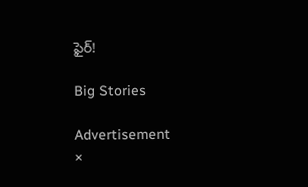ఫైర్!

Big Stories

Advertisement
×